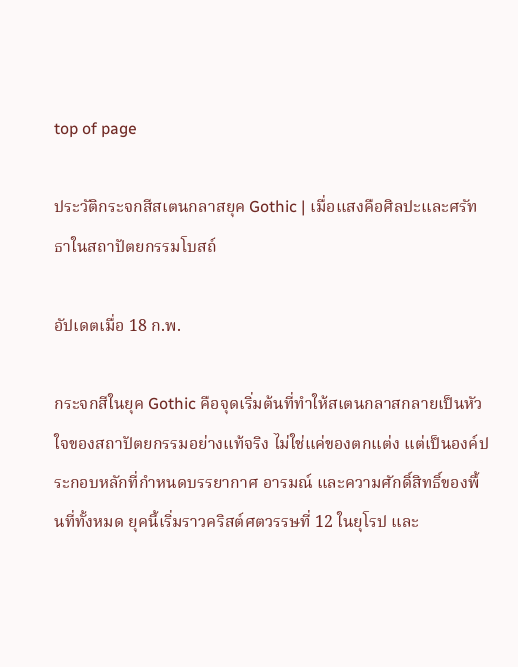top of page

ประวัติกระจกสีสเตนกลาสยุค Gothic | เมื่อแสงคือศิลปะและศรัทธาในสถาปัตยกรรมโบสถ์

อัปเดตเมื่อ 18 ก.พ.

กระจกสีในยุค Gothic คือจุดเริ่มต้นที่ทำให้สเตนกลาสกลายเป็นหัวใจของสถาปัตยกรรมอย่างแท้จริง ไม่ใช่แค่ของตกแต่ง แต่เป็นองค์ประกอบหลักที่กำหนดบรรยากาศ อารมณ์ และความศักดิ์สิทธิ์ของพื้นที่ทั้งหมด ยุคนี้เริ่มราวคริสต์ศตวรรษที่ 12 ในยุโรป และ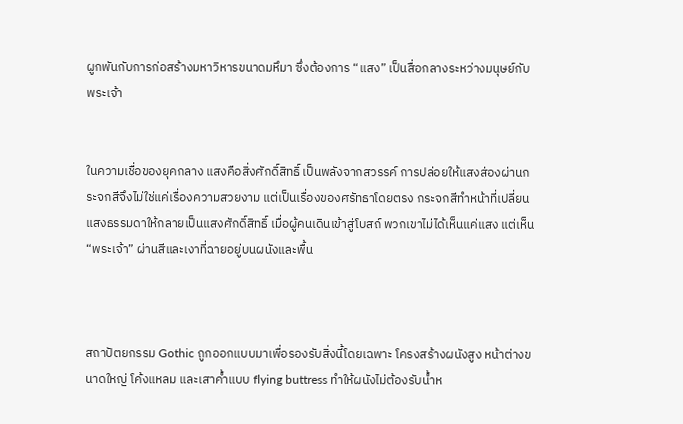ผูกพันกับการก่อสร้างมหาวิหารขนาดมหึมา ซึ่งต้องการ “แสง” เป็นสื่อกลางระหว่างมนุษย์กับพระเจ้า


ในความเชื่อของยุคกลาง แสงคือสิ่งศักดิ์สิทธิ์ เป็นพลังจากสวรรค์ การปล่อยให้แสงส่องผ่านกระจกสีจึงไม่ใช่แค่เรื่องความสวยงาม แต่เป็นเรื่องของศรัทธาโดยตรง กระจกสีทำหน้าที่เปลี่ยนแสงธรรมดาให้กลายเป็นแสงศักดิ์สิทธิ์ เมื่อผู้คนเดินเข้าสู่โบสถ์ พวกเขาไม่ได้เห็นแค่แสง แต่เห็น “พระเจ้า” ผ่านสีและเงาที่ฉายอยู่บนผนังและพื้น



สถาปัตยกรรม Gothic ถูกออกแบบมาเพื่อรองรับสิ่งนี้โดยเฉพาะ โครงสร้างผนังสูง หน้าต่างขนาดใหญ่ โค้งแหลม และเสาค้ำแบบ flying buttress ทำให้ผนังไม่ต้องรับน้ำห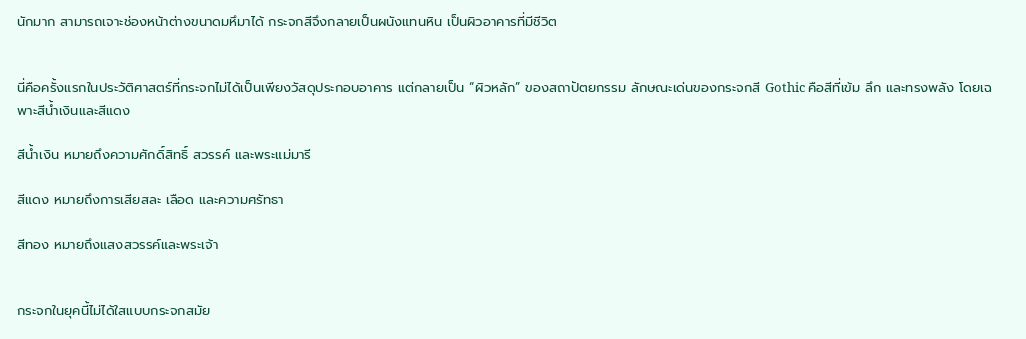นักมาก สามารถเจาะช่องหน้าต่างขนาดมหึมาได้ กระจกสีจึงกลายเป็นผนังแทนหิน เป็นผิวอาคารที่มีชีวิต


นี่คือครั้งแรกในประวัติศาสตร์ที่กระจกไม่ได้เป็นเพียงวัสดุประกอบอาคาร แต่กลายเป็น “ผิวหลัก” ของสถาปัตยกรรม ลักษณะเด่นของกระจกสี Gothic คือสีที่เข้ม ลึก และทรงพลัง โดยเฉพาะสีน้ำเงินและสีแดง

สีน้ำเงิน หมายถึงความศักดิ์สิทธิ์ สวรรค์ และพระแม่มารี

สีแดง หมายถึงการเสียสละ เลือด และความศรัทธา

สีทอง หมายถึงแสงสวรรค์และพระเจ้า


กระจกในยุคนี้ไม่ได้ใสแบบกระจกสมัย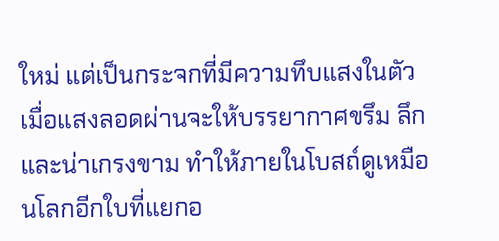ใหม่ แต่เป็นกระจกที่มีความทึบแสงในตัว เมื่อแสงลอดผ่านจะให้บรรยากาศขรึม ลึก และน่าเกรงขาม ทำให้ภายในโบสถ์ดูเหมือนโลกอีกใบที่แยกอ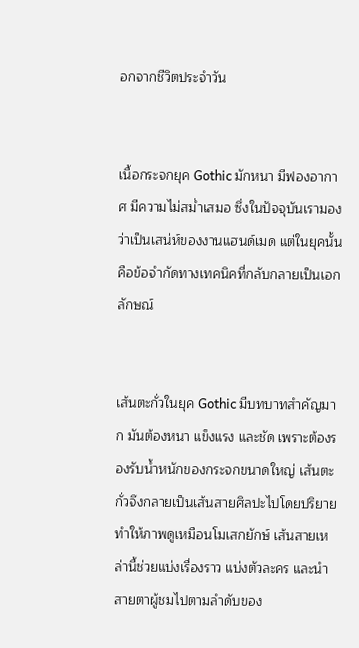อกจากชีวิตประจำวัน


เนื้อกระจกยุค Gothic มักหนา มีฟองอากาศ มีความไม่สม่ำเสมอ ซึ่งในปัจจุบันเรามองว่าเป็นเสน่ห์ของงานแฮนด์เมด แต่ในยุคนั้นคือข้อจำกัดทางเทคนิคที่กลับกลายเป็นเอกลักษณ์


เส้นตะกั่วในยุค Gothic มีบทบาทสำคัญมาก มันต้องหนา แข็งแรง และชัด เพราะต้องรองรับน้ำหนักของกระจกขนาดใหญ่ เส้นตะกั่วจึงกลายเป็นเส้นสายศิลปะไปโดยปริยาย ทำให้ภาพดูเหมือนโมเสกยักษ์ เส้นสายเหล่านี้ช่วยแบ่งเรื่องราว แบ่งตัวละคร และนำสายตาผู้ชมไปตามลำดับของ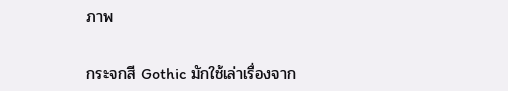ภาพ


กระจกสี Gothic มักใช้เล่าเรื่องจาก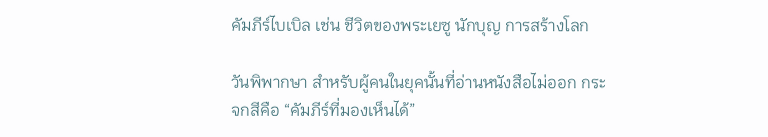คัมภีร์ไบเบิล เช่น ชีวิตของพระเยซู นักบุญ การสร้างโลก

วันพิพากษา สำหรับผู้คนในยุคนั้นที่อ่านหนังสือไม่ออก กระจกสีคือ “คัมภีร์ที่มองเห็นได้”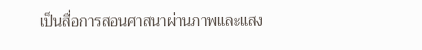เป็นสื่อการสอนศาสนาผ่านภาพและแสง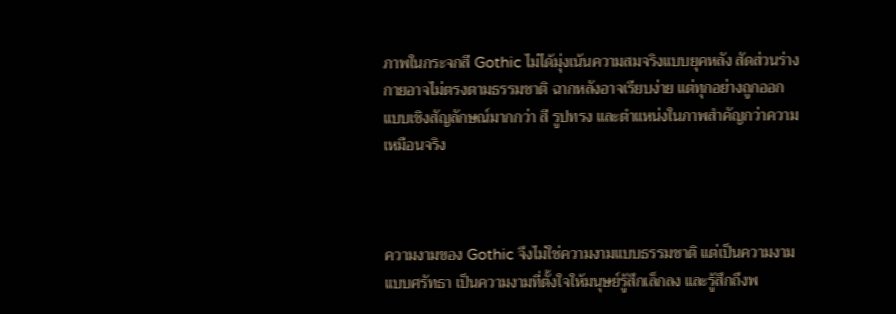ภาพในกระจกสี Gothic ไม่ได้มุ่งเน้นความสมจริงแบบยุคหลัง สัดส่วนร่างกายอาจไม่ตรงตามธรรมชาติ ฉากหลังอาจเรียบง่าย แต่ทุกอย่างถูกออกแบบเชิงสัญลักษณ์มากกว่า สี รูปทรง และตำแหน่งในภาพสำคัญกว่าความเหมือนจริง



ความงามของ Gothic จึงไม่ใช่ความงามแบบธรรมชาติ แต่เป็นความงามแบบศรัทธา เป็นความงามที่ตั้งใจให้มนุษย์รู้สึกเล็กลง และรู้สึกถึงพ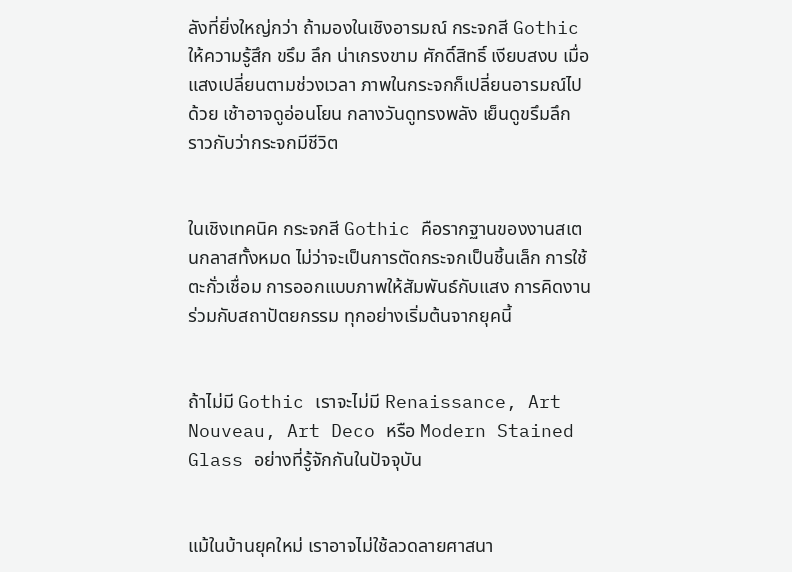ลังที่ยิ่งใหญ่กว่า ถ้ามองในเชิงอารมณ์ กระจกสี Gothic ให้ความรู้สึก ขรึม ลึก น่าเกรงขาม ศักดิ์สิทธิ์ เงียบสงบ เมื่อแสงเปลี่ยนตามช่วงเวลา ภาพในกระจกก็เปลี่ยนอารมณ์ไปด้วย เช้าอาจดูอ่อนโยน กลางวันดูทรงพลัง เย็นดูขรึมลึก ราวกับว่ากระจกมีชีวิต


ในเชิงเทคนิค กระจกสี Gothic คือรากฐานของงานสเตนกลาสทั้งหมด ไม่ว่าจะเป็นการตัดกระจกเป็นชิ้นเล็ก การใช้ตะกั่วเชื่อม การออกแบบภาพให้สัมพันธ์กับแสง การคิดงานร่วมกับสถาปัตยกรรม ทุกอย่างเริ่มต้นจากยุคนี้


ถ้าไม่มี Gothic เราจะไม่มี Renaissance, Art Nouveau, Art Deco หรือ Modern Stained Glass อย่างที่รู้จักกันในปัจจุบัน


แม้ในบ้านยุคใหม่ เราอาจไม่ใช้ลวดลายศาสนา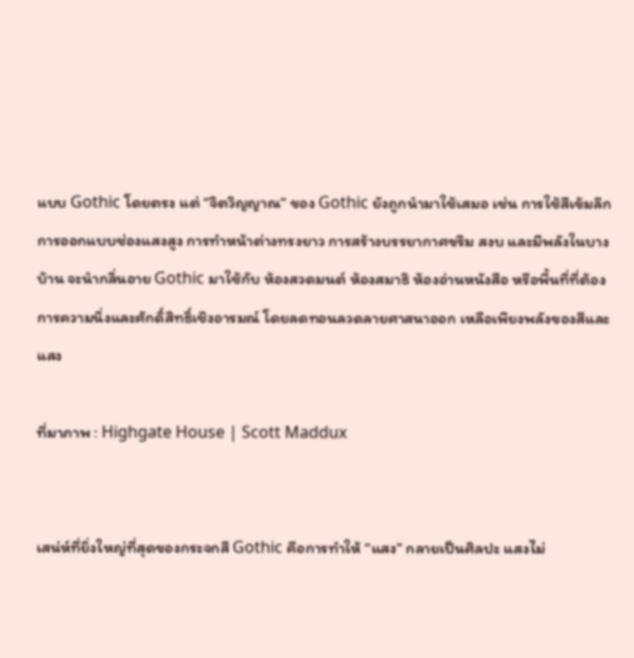แบบ Gothic โดยตรง แต่ “จิตวิญญาณ” ของ Gothic ยังถูกนำมาใช้เสมอ เช่น การใช้สีเข้มลึก การออกแบบช่องแสงสูง การทำหน้าต่างทรงยาว การสร้างบรรยากาศขรึม สงบ และมีพลังในบางบ้าน จะนำกลิ่นอาย Gothic มาใช้กับ ห้องสวดมนต์ ห้องสมาธิ ห้องอ่านหนังสือ หรือพื้นที่ที่ต้องการความนิ่งและศักดิ์สิทธิ์เชิงอารมณ์ โดยลดทอนลวดลายศาสนาออก เหลือเพียงพลังของสีและแสง

ที่มาภาพ : Highgate House | Scott Maddux


เสน่ห์ที่ยิ่งใหญ่ที่สุดของกระจกสี Gothic คือการทำให้ “แสง” กลายเป็นศิลปะ แสงไม่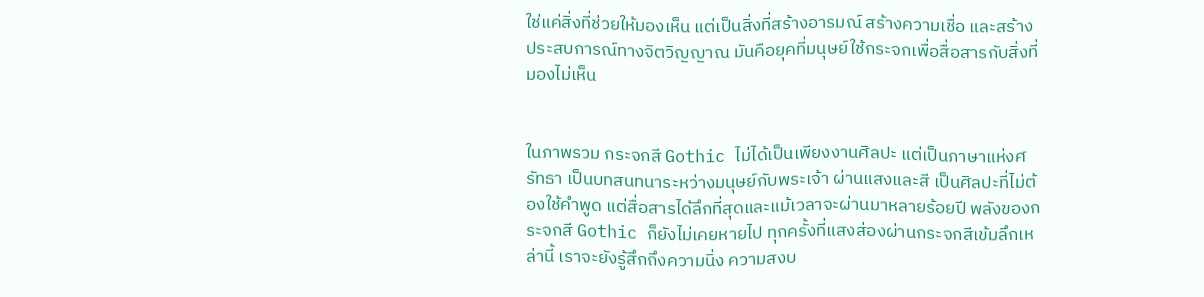ใช่แค่สิ่งที่ช่วยให้มองเห็น แต่เป็นสิ่งที่สร้างอารมณ์ สร้างความเชื่อ และสร้างประสบการณ์ทางจิตวิญญาณ มันคือยุคที่มนุษย์ใช้กระจกเพื่อสื่อสารกับสิ่งที่มองไม่เห็น


ในภาพรวม กระจกสี Gothic ไม่ได้เป็นเพียงงานศิลปะ แต่เป็นภาษาแห่งศรัทธา เป็นบทสนทนาระหว่างมนุษย์กับพระเจ้า ผ่านแสงและสี เป็นศิลปะที่ไม่ต้องใช้คำพูด แต่สื่อสารได้ลึกที่สุดและแม้เวลาจะผ่านมาหลายร้อยปี พลังของกระจกสี Gothic ก็ยังไม่เคยหายไป ทุกครั้งที่แสงส่องผ่านกระจกสีเข้มลึกเหล่านี้ เราจะยังรู้สึกถึงความนิ่ง ความสงบ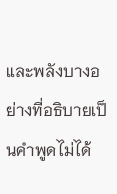และพลังบางอย่างที่อธิบายเป็นคำพูดไม่ได้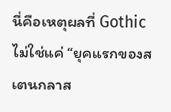นี่คือเหตุผลที่ Gothic ไม่ใช่แค่ “ยุคแรกของสเตนกลาส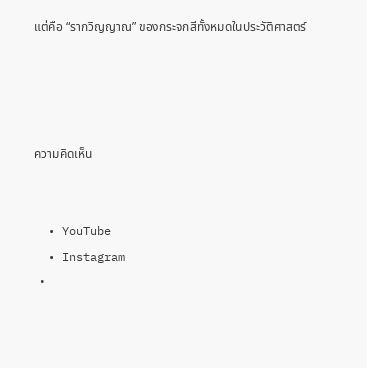แต่คือ “รากวิญญาณ” ของกระจกสีทั้งหมดในประวัติศาสตร์




ความคิดเห็น


  • YouTube
  • Instagram
  •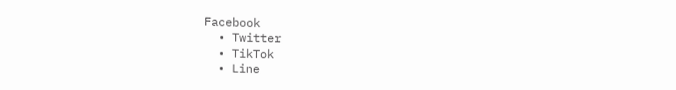Facebook
  • Twitter
  • TikTok
  • Line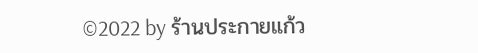©2022 by ร้านประกายแก้ว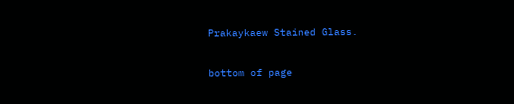Prakaykaew Stained Glass.

bottom of page